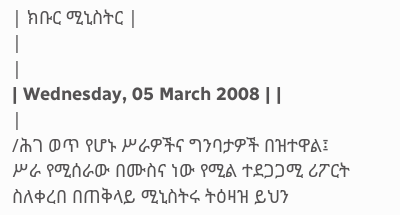| ክቡር ሚኒስትር |
|
|
| Wednesday, 05 March 2008 | |
|
/ሕገ ወጥ የሆኑ ሥራዎችና ግንባታዎች በዝተዋል፤ ሥራ የሚሰራው በሙስና ነው የሚል ተደጋጋሚ ሪፖርት ስለቀረበ በጠቅላይ ሚኒስትሩ ትዕዛዝ ይህን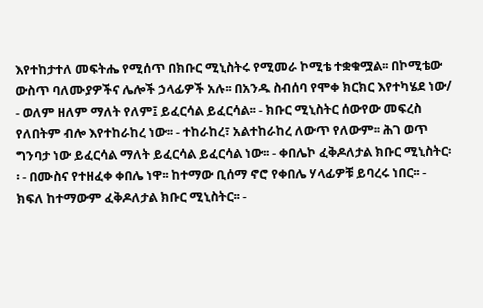እየተከታተለ መፍትሔ የሚሰጥ በክቡር ሚኒስትሩ የሚመራ ኮሚቴ ተቋቁሟል፡፡ በኮሚቴው ውስጥ ባለሙያዎችና ሌሎች ኃላፊዎች አሉ፡፡ በአንዱ ስብሰባ የሞቀ ክርክር እየተካሄደ ነው/ - ወለም ዘለም ማለት የለም፤ ይፈርሳል ይፈርሳል፡፡ - ክቡር ሚኒስትር ሰውየው መፍረስ የለበትም ብሎ እየተከራከረ ነው፡፡ - ተከራከረ፣ አልተከራከረ ለውጥ የለውም፡፡ ሕገ ወጥ ግንባታ ነው ይፈርሳል ማለት ይፈርሳል ይፈርሳል ነው፡፡ - ቀበሌኮ ፈቅዶለታል ክቡር ሚኒስትር፡፡ - በሙስና የተዘፈቀ ቀበሌ ነዋ፡፡ ከተማው ቢሰማ ኖሮ የቀበሌ ሃላፊዎቹ ይባረሩ ነበር፡፡ - ክፍለ ከተማውም ፈቅዶለታል ክቡር ሚኒስትር፡፡ -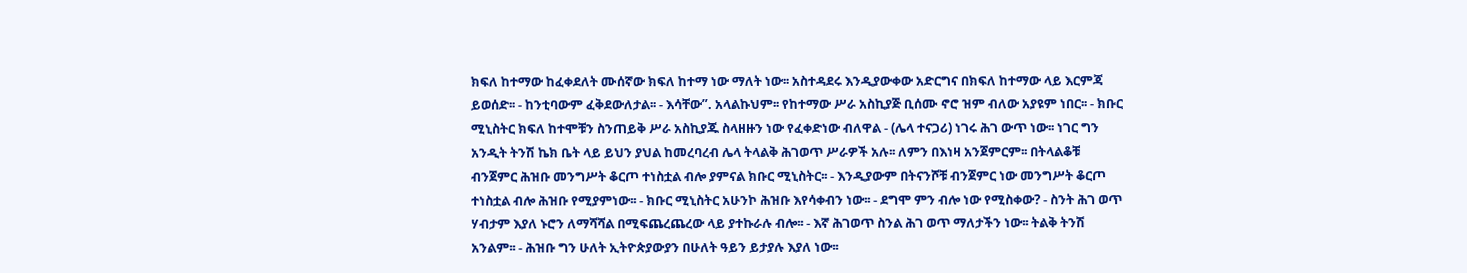ክፍለ ከተማው ከፈቀደለት ሙሰኛው ክፍለ ከተማ ነው ማለት ነው፡፡ አስተዳደሩ እንዲያውቀው አድርግና በክፍለ ከተማው ላይ እርምጃ ይወሰድ፡፡ - ከንቲባውም ፈቅደውለታል፡፡ - እሳቸው”. አላልኩህም፡፡ የከተማው ሥራ አስኪያጅ ቢሰሙ ኖሮ ዝም ብለው አያዩም ነበር፡፡ - ክቡር ሚኒስትር ክፍለ ከተሞቹን ስንጠይቅ ሥራ አስኪያጁ ስላዘዙን ነው የፈቀድነው ብለዋል - (ሌላ ተናጋሪ) ነገሩ ሕገ ውጥ ነው፡፡ ነገር ግን አንዲት ትንሽ ኬክ ቤት ላይ ይህን ያህል ከመረባረብ ሌላ ትላልቅ ሕገወጥ ሥራዎች አሉ፡፡ ለምን በእነዛ አንጀምርም፡፡ በትላልቆቹ ብንጀምር ሕዝቡ መንግሥት ቆርጦ ተነስቷል ብሎ ያምናል ክቡር ሚኒስትር፡፡ - እንዲያውም በትናንሾቹ ብንጀምር ነው መንግሥት ቆርጦ ተነስቷል ብሎ ሕዝቡ የሚያምነው፡፡ - ክቡር ሚኒስትር አሁንኮ ሕዝቡ እየሳቀብን ነው፡፡ - ደግሞ ምን ብሎ ነው የሚስቀው? - ስንት ሕገ ወጥ ሃብታም እያለ ኑሮን ለማሻሻል በሚፍጨረጨረው ላይ ያተኩራሉ ብሎ፡፡ - እኛ ሕገወጥ ስንል ሕገ ወጥ ማለታችን ነው፡፡ ትልቅ ትንሽ አንልም፡፡ - ሕዝቡ ግን ሁለት ኢትዮጵያውያን በሁለት ዓይን ይታያሉ እያለ ነው፡፡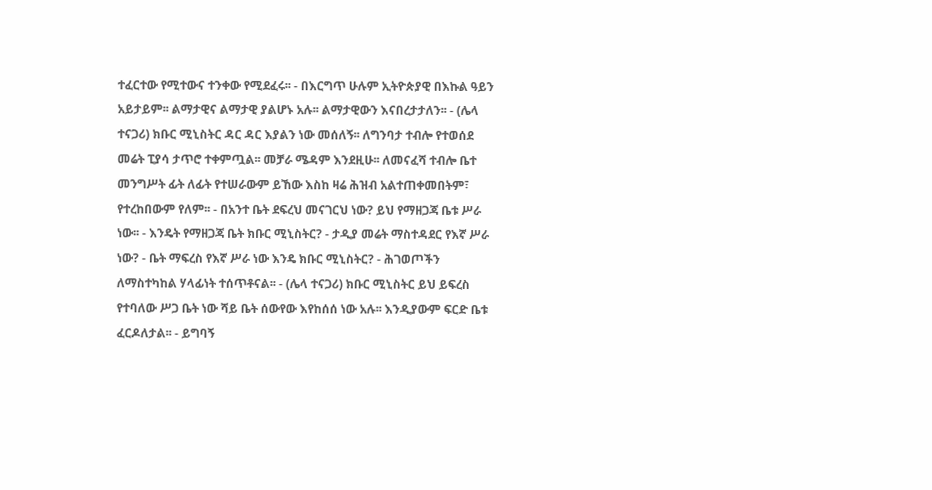ተፈርተው የሚተውና ተንቀው የሚደፈሩ፡፡ - በእርግጥ ሁሉም ኢትዮጵያዊ በእኩል ዓይን አይታይም፡፡ ልማታዊና ልማታዊ ያልሆኑ አሉ፡፡ ልማታዊውን እናበረታታለን፡፡ - (ሌላ ተናጋሪ) ክቡር ሚኒስትር ዳር ዳር እያልን ነው መሰለኝ፡፡ ለግንባታ ተብሎ የተወሰደ መሬት ፒያሳ ታጥሮ ተቀምጧል፡፡ መቻራ ሜዳም እንደዚሁ፡፡ ለመናፈሻ ተብሎ ቤተ መንግሥት ፊት ለፊት የተሠራውም ይኸው እስከ ዛሬ ሕዝብ አልተጠቀመበትም፣ የተረከበውም የለም፡፡ - በአንተ ቤት ደፍረህ መናገርህ ነው? ይህ የማዘጋጃ ቤቱ ሥራ ነው፡፡ - እንዴት የማዘጋጃ ቤት ክቡር ሚኒስትር? - ታዲያ መሬት ማስተዳደር የእኛ ሥራ ነው? - ቤት ማፍረስ የእኛ ሥራ ነው እንዴ ክቡር ሚኒስትር? - ሕገወጦችን ለማስተካከል ሃላፊነት ተሰጥቶናል፡፡ - (ሌላ ተናጋሪ) ክቡር ሚኒስትር ይህ ይፍረስ የተባለው ሥጋ ቤት ነው ሻይ ቤት ሰውየው እየከሰሰ ነው አሉ፡፡ እንዲያውም ፍርድ ቤቱ ፈርዶለታል፡፡ - ይግባኝ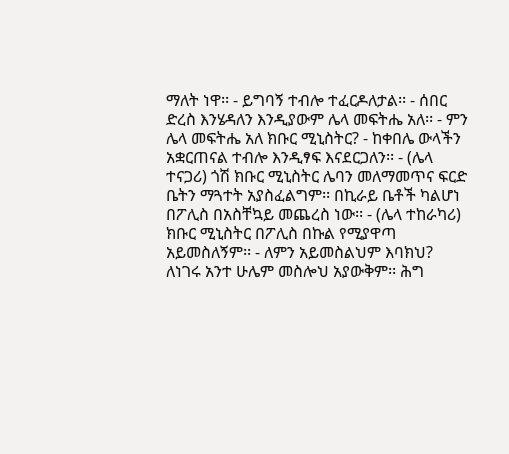ማለት ነዋ፡፡ - ይግባኝ ተብሎ ተፈርዶለታል፡፡ - ሰበር ድረስ እንሄዳለን እንዲያውም ሌላ መፍትሔ አለ፡፡ - ምን ሌላ መፍትሔ አለ ክቡር ሚኒስትር? - ከቀበሌ ውላችን አቋርጠናል ተብሎ እንዲፃፍ እናደርጋለን፡፡ - (ሌላ ተናጋሪ) ጎሽ ክቡር ሚኒስትር ሌባን መለማመጥና ፍርድ ቤትን ማጓተት አያስፈልግም፡፡ በኪራይ ቤቶች ካልሆነ በፖሊስ በአስቸኳይ መጨረስ ነው፡፡ - (ሌላ ተከራካሪ) ክቡር ሚኒስትር በፖሊስ በኩል የሚያዋጣ አይመስለኝም፡፡ - ለምን አይመስልህም እባክህ? ለነገሩ አንተ ሁሌም መስሎህ አያውቅም፡፡ ሕግ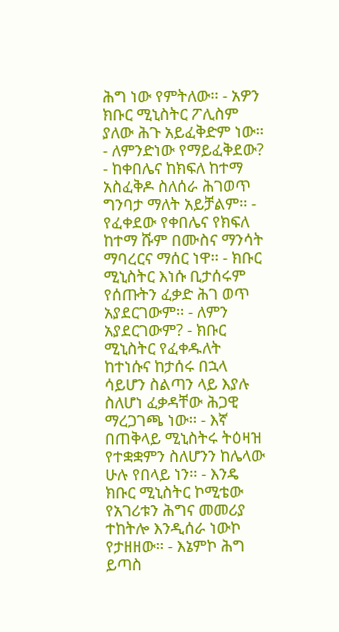ሕግ ነው የምትለው፡፡ - አዎን ክቡር ሚኒስትር ፖሊስም ያለው ሕጉ አይፈቅድም ነው፡፡ - ለምንድነው የማይፈቅደው? - ከቀበሌና ከክፍለ ከተማ አስፈቅዶ ስለሰራ ሕገወጥ ግንባታ ማለት አይቻልም፡፡ - የፈቀደው የቀበሌና የክፍለ ከተማ ሹም በሙስና ማንሳት ማባረርና ማሰር ነዋ፡፡ - ክቡር ሚኒስትር እነሱ ቢታሰሩም የሰጡትን ፈቃድ ሕገ ወጥ አያደርገውም፡፡ - ለምን አያደርገውም? - ክቡር ሚኒስትር የፈቀዱለት ከተነሱና ከታሰሩ በኋላ ሳይሆን ስልጣን ላይ እያሉ ስለሆነ ፈቃዳቸው ሕጋዊ ማረጋገጫ ነው፡፡ - እኛ በጠቅላይ ሚኒስትሩ ትዕዛዝ የተቋቋምን ስለሆንን ከሌላው ሁሉ የበላይ ነን፡፡ - እንዴ ክቡር ሚኒስትር ኮሚቴው የአገሪቱን ሕግና መመሪያ ተከትሎ እንዲሰራ ነውኮ የታዘዘው፡፡ - እኔምኮ ሕግ ይጣስ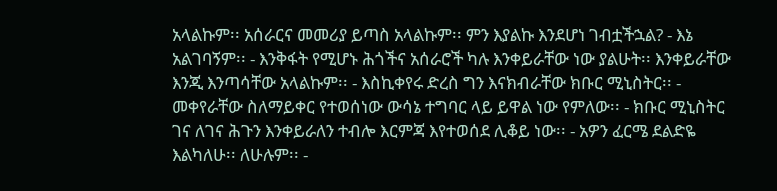አላልኩም፡፡ አሰራርና መመሪያ ይጣስ አላልኩም፡፡ ምን እያልኩ እንደሆነ ገብቷችኋል? - እኔ አልገባኝም፡፡ - እንቅፋት የሚሆኑ ሕጎችና አሰራሮች ካሉ እንቀይራቸው ነው ያልሁት፡፡ እንቀይራቸው እንጂ እንጣሳቸው አላልኩም፡፡ - እስኪቀየሩ ድረስ ግን እናክብራቸው ክቡር ሚኒስትር፡፡ - መቀየራቸው ስለማይቀር የተወሰነው ውሳኔ ተግባር ላይ ይዋል ነው የምለው፡፡ - ክቡር ሚኒስትር ገና ለገና ሕጉን እንቀይራለን ተብሎ እርምጃ እየተወሰደ ሊቆይ ነው፡፡ - አዎን ፈርሜ ደልድዬ እልካለሁ፡፡ ለሁሉም፡፡ -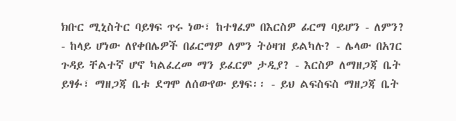ክቡር ሚኒስትር ባይፃፍ ጥሩ ነው፣ ከተፃፈም በእርስዎ ፊርማ ባይሆን - ለምን? - ከላይ ሆነው ለየቀበሌዎች በፊርማዎ ለምን ትዕዛዝ ይልካሉ? - ሌላው በአገር ጉዳይ ቸልተኛ ሆኖ ካልፈረመ ማን ይፈርም ታዲያ? - እርስዎ ለማዘጋጃ ቤት ይፃፉ፣ ማዘጋጃ ቤቱ ደግሞ ለሰውየው ይፃፍ፡፡ - ይህ ልፍስፍስ ማዘጋጃ ቤት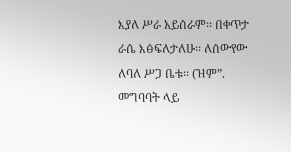እያለ ሥራ አይሰራም፡፡ በቀጥታ ራሴ እፅፍለታለሁ፡፡ ለሰውየው ለባለ ሥጋ ቤቱ፡፡ (ዝም”. መግባባት ላይ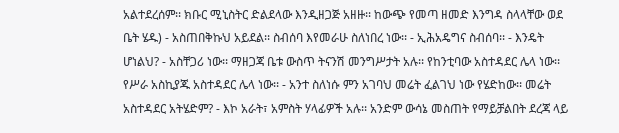አልተደረሰም፡፡ ክቡር ሚኒስትር ድልደላው እንዲዘጋጅ አዘዙ፡፡ ከውጭ የመጣ ዘመድ እንግዳ ስላላቸው ወደ ቤት ሄዱ) - አስጠበቅኩህ አይደል፡፡ ስብሰባ እየመራሁ ስለነበረ ነው፡፡ - ኢሕአዴግና ስብሰባ፡፡ - እንዴት ሆነልህ? - አስቸጋሪ ነው፡፡ ማዘጋጃ ቤቱ ውስጥ ትናንሽ መንግሥታት አሉ፡፡ የከንቲባው አስተዳደር ሌላ ነው፡፡ የሥራ አስኪያጁ አስተዳደር ሌላ ነው፡፡ - አንተ ስለነሱ ምን አገባህ መሬት ፈልገህ ነው የሄድከው፡፡ መሬት አስተዳደር አትሄድም? - እኮ አራት፣ አምስት ሃላፊዎች አሉ፡፡ አንድም ውሳኔ መስጠት የማይቻልበት ደረጃ ላይ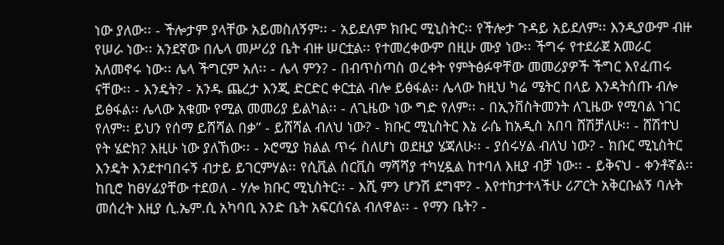ነው ያለው፡፡ - ችሎታም ያላቸው አይመስለኝም፡፡ - አይደለም ክቡር ሚኒስትር፡፡ የችሎታ ጉዳይ አይደለም፡፡ እንዲያውም ብዙ የሠራ ነው፡፡ አንደኛው በሌላ መሥሪያ ቤት ብዙ ሠርቷል፡፡ የተመረቀውም በዚሁ ሙያ ነው፡፡ ችግሩ የተደራጀ አመራር አለመኖሩ ነው፡፡ ሌላ ችግርም አለ፡፡ - ሌላ ምን? - በብጥስጣስ ወረቀት የምትፅፉዋቸው መመሪያዎች ችግር እየፈጠሩ ናቸው፡፡ - እንዴት? - አንዱ ጨረታ እንጂ ድርድር ቀርቷል ብሎ ይፅፋል፡፡ ሌላው ከዚህ ካሬ ሜትር በላይ እንዳትሰጡ ብሎ ይፅፋል፡፡ ሌላው አቁሙ የሚል መመሪያ ይልካል፡፡ - ለጊዜው ነው ግድ የለም፡፡ - በኢንቨስትመንት ለጊዜው የሚባል ነገር የለም፡፡ ይህን የሰማ ይሸሻል በቃ” - ይሸሻል ብለህ ነው? - ክቡር ሚኒስትር እኔ ራሴ ከአዲስ አበባ ሸሽቻለሁ፡፡ - ሸሽተህ የት ሄድክ? እዚሁ ነው ያለኸው፡፡ - ኦሮሚያ ክልል ጥሩ ስለሆነ ወደዚያ ሄጃለሁ፡፡ - ያሰሩሃል ብለህ ነው? - ክቡር ሚኒስትር እንዴት እንደተባበሩኝ ብታይ ይገርምሃል፡፡ የሲቪል ሰርቪስ ማሻሻያ ተካሂዷል ከተባለ እዚያ ብቻ ነው፡፡ - ይቅናህ - ቀንቶኛል፡፡ ከቢሮ ከፀሃፊያቸው ተደወለ - ሃሎ ክቡር ሚኒስትር፡፡ - እሺ ምን ሆንሽ ደግሞ? - እየተከታተላችሁ ሪፖርት አቅርቡልኝ ባሉት መሰረት እዚያ ሲ.ኤም.ሲ አካባቢ አንድ ቤት አፍርሰናል ብለዋል፡፡ - የማን ቤት? -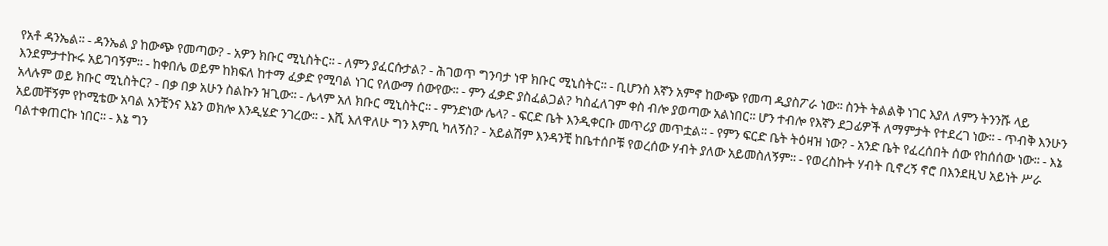የአቶ ዳንኤል፡፡ - ዳንኤል ያ ከውጭ የመጣው? - አዎን ክቡር ሚኒስትር፡፡ - ለምን ያፈርሱታል? - ሕገወጥ ግንባታ ነዋ ክቡር ሚኒስትር፡፡ - ቢሆንስ እኛን አምኖ ከውጭ የመጣ ዲያስፖራ ነው፡፡ ስንት ትልልቅ ነገር እያለ ለምን ትንንሹ ላይ እንደምታተኩሩ አይገባኝም፡፡ - ከቀበሌ ወይም ከክፍለ ከተማ ፈቃድ የሚባል ነገር የለውማ ሰውየው፡፡ - ምን ፈቃድ ያስፈልጋል? ካስፈለገም ቀስ ብሎ ያወጣው አልነበር፡፡ ሆን ተብሎ የእኛን ደጋፊዎች ለማምታት የተደረገ ነው፡፡ - ጥብቅ እንሁን አላሉም ወይ ክቡር ሚኒስትር? - በቃ በቃ አሁን ስልኩን ዝጊው፡፡ - ሌላም አለ ክቡር ሚኒስትር፡፡ - ምንድነው ሌላ? - ፍርድ ቤት እንዲቀርቡ መጥሪያ መጥቷል፡፡ - የምን ፍርድ ቤት ትዕዛዝ ነው? - አንድ ቤት የፈረሰበት ሰው የከሰሰው ነው፡፡ - እኔ አይመቸኝም የኮሚቴው አባል አንቺንና እኔን ወክሎ እንዲሄድ ንገረው፡፡ - እሺ እለዋለሁ ግን እምቢ ካለኝስ? - አይልሽም እንዳንቺ ከቤተሰቦቹ የወረሰው ሃብት ያለው አይመስለኝም፡፡ - የወረስኩት ሃብት ቢኖረኝ ኖሮ በእንደዚህ አይነት ሥራ ባልተቀጠርኩ ነበር፡፡ - እኔ ግን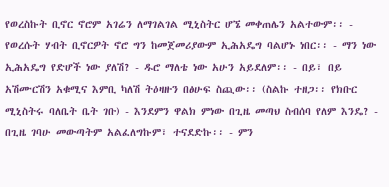የወረስኩት ቢኖር ኖሮም አገሬን ለማገልገል ሚኒስትር ሆኜ መቀጠሌን አልተውም፡፡ - የወረሱት ሃብት ቢኖርዎት ኖሮ ግን ከመጀመሪያውም ኢሕአዴግ ባልሆኑ ነበር፡፡ - ማን ነው ኢሕአዴግ የድሆች ነው ያለሽ? - ዱሮ ማለቴ ነው አሁን አይደለም፡፡ - በይ፣ በይ አሽሙርሽን አቁሚና እምቢ ካለሽ ትዕዛዙን በፅሁፍ ስጪው፡፡ (ስልኩ ተዘጋ፡፡ የክቡር ሚኒስትሩ ባለቤት ቤት ገቡ) - እንደምን ዋልክ ምነው በጊዜ መጣህ ስብሰባ የለም እንዴ? - በጊዜ ገባሁ መውጣትም አልፈለግኩም፣ ተናደድኩ፡፡ - ምን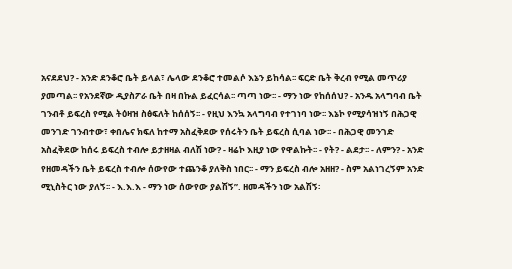አናደደህ? - አንድ ደንቆሮ ቤት ይላል፣ ሌላው ደንቆሮ ተመልሶ እኔን ይከሳል፡፡ ፍርድ ቤት ቅረብ የሚል መጥሪያ ያመጣል፡፡ የአንደኛው ዲያስፖራ ቤት በዛ በኩል ይፈርሳል፡፡ ጣጣ ነው፡፡ - ማን ነው የከሰሰህ? - አንዱ አላግባብ ቤት ገንብቶ ይፍረስ የሚል ትዕዛዝ ስፅፍለት ከሰሰኝ፡፡ - የዚህ እንኳ አላግባብ የተገነባ ነው፡፡ እኔኮ የሚያሳዝነኝ በሕጋዊ መንገድ ገንብተው፣ ቀበሌና ክፍለ ከተማ አስፈቅደው የሰሩትን ቤት ይፍረስ ሲባል ነው፡፡ - በሕጋዊ መንገድ አስፈቅደው ከሰሩ ይፍረስ ተብሎ ይታዘዛል ብለሽ ነው? - ዛሬኮ እዚያ ነው የዋልኩት፡፡ - የት? - ልደታ፡፡ - ለምን? - አንድ የዘመዳችን ቤት ይፍረስ ተብሎ ሰውየው ተጨንቆ ያለቅስ ነበር፡፡ - ማን ይፍረስ ብሎ አዘዘ? - ስም አልነገረኝም አንድ ሚኒስትር ነው ያለኝ፡፡ - እ.እ.እ - ማን ነው ሰውየው ያልሽኝ”. ዘመዳችን ነው አልሽኝ፡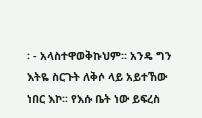፡ - አላስተዋወቅኩህም፡፡ አንዴ ግን እትዬ ስርጉት ለቅሶ ላይ አይተኸው ነበር እኮ፡፡ የእሱ ቤት ነው ይፍረስ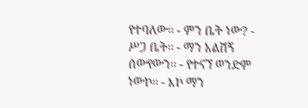የተባለው፡፡ - ምን ቤት ነው? - ሥጋ ቤት፡፡ - ማን አልሽኝ ሰውየውን፡፡ - የተናኘ ወንድም ነውኮ፡፡ - እኮ ማን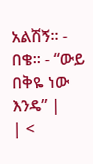አልሽኝ፡፡ - በቄ፡፡ - “ውይ በቅዬ ነው እንዴ” |
| <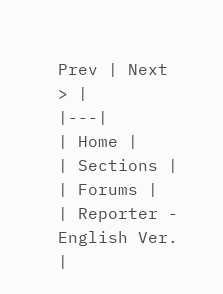Prev | Next > |
|---|
| Home |
| Sections |
| Forums |
| Reporter - English Ver. |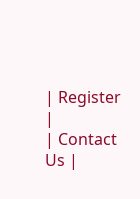| Register |
| Contact Us |